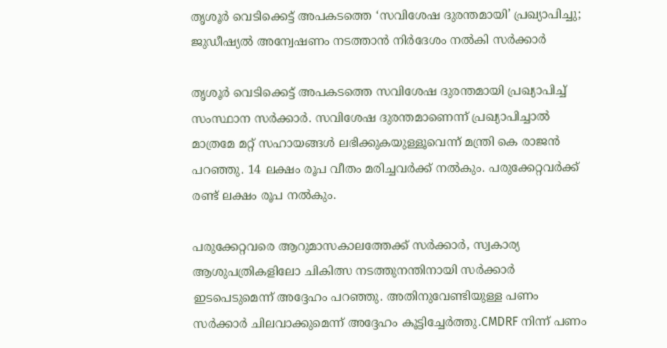തൃശൂർ വെടിക്കെട്ട് അപകടത്തെ ‘സവിശേഷ ദുരന്തമായി’ പ്രഖ്യാപിച്ചു; ജുഡീഷ്യൽ അന്വേഷണം നടത്താ‍ൻ നിർദേശം നൽകി സർക്കാർ

തൃശൂർ വെടിക്കെട്ട് അപകടത്തെ സവിശേഷ ദുരന്തമായി പ്രഖ്യാപിച്ച് സംസ്ഥാന സർക്കാർ. സവിശേഷ ദുരന്തമാണെന്ന് പ്രഖ്യാപിച്ചാൽ മാത്രമേ മറ്റ് സഹായങ്ങൾ ലഭിക്കുകയുള്ളൂവെന്ന് മന്ത്രി കെ രാജൻ പറഞ്ഞു. 14 ലക്ഷം രൂപ വീതം മരിച്ചവർക്ക് നൽകും. പരുക്കേറ്റവർക്ക് രണ്ട് ലക്ഷം രൂപ നൽകും.

പരുക്കേറ്റവരെ ആറുമാസകാലത്തേക്ക് സർക്കാർ, സ്വകാര്യ ആശുപത്രികളിലോ ചികിത്സ നടത്തുനന്തിനായി സർക്കാർ ഇടപെടുമെന്ന് അദ്ദേഹം പറഞ്ഞു. അതിനുവേണ്ടിയുള്ള പണം സർക്കാർ ചിലവാക്കുമെന്ന് അദ്ദേഹം കൂട്ടിച്ചേർത്തു.CMDRF നിന്ന് പണം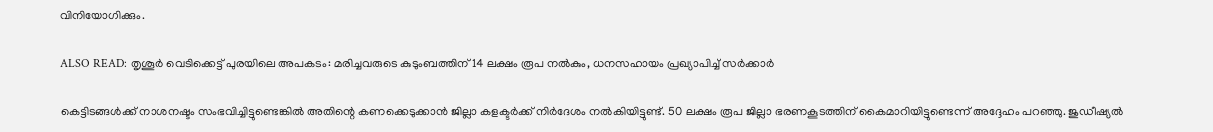വിനിയോഗിക്കും.

ALSO READ: തൃശൂർ വെടിക്കെട്ട് പുരയിലെ അപകടം: മരിച്ചവരുടെ കുടുംബത്തിന് 14 ലക്ഷം രൂപ നൽകും, ധനസഹായം പ്രഖ്യാപിച്ച് സർക്കാർ

കെട്ടിടങ്ങൾക്ക് നാശനഷ്ടം സംഭവിച്ചിട്ടുണ്ടെങ്കിൽ അതിന്റെ കണക്കെടുക്കാൻ ജില്ലാ കളക്ടർക്ക് നിർദേശം നൽകിയിട്ടുണ്ട്. 50 ലക്ഷം രൂപ ജില്ലാ ഭരണകൂടത്തിന് കൈമാറിയിട്ടുണ്ടെന്ന് അദ്ദേഹം പറഞ്ഞു. ജുഡീഷ്യൽ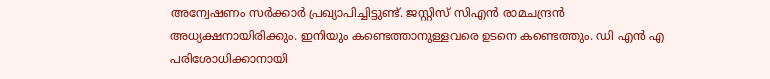അന്വേഷണം സർക്കാർ പ്രഖ്യാപിച്ചിട്ടുണ്ട്. ജസ്റ്റിസ് സിഎൻ രാമചന്ദ്രൻ അധ്യക്ഷനായിരിക്കും. ഇനിയും കണ്ടെത്താനുള്ളവരെ ഉടനെ കണ്ടെത്തും. ഡി എൻ എ പരിശോധിക്കാനായി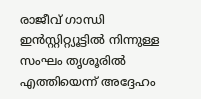രാജീവ് ഗാന്ധി ഇൻസ്റ്റിറ്റ്യൂട്ടിൽ നിന്നുള്ള സംഘം തൃശൂരിൽ എത്തിയെന്ന് അദ്ദേഹം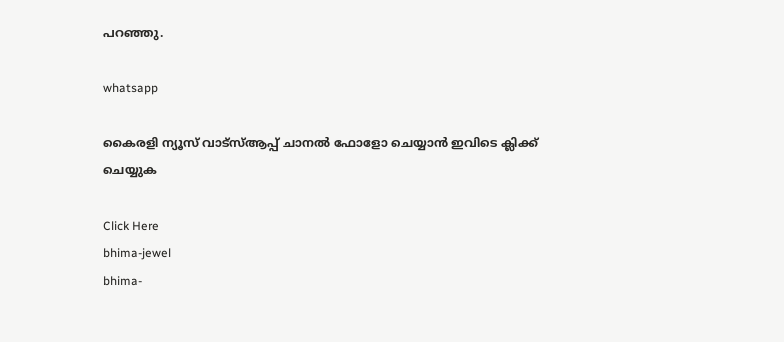പറഞ്ഞു.

whatsapp

കൈരളി ന്യൂസ് വാട്‌സ്ആപ്പ് ചാനല്‍ ഫോളോ ചെയ്യാന്‍ ഇവിടെ ക്ലിക്ക് ചെയ്യുക

Click Here
bhima-jewel
bhima-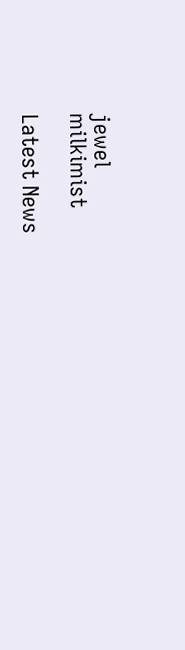jewel
milkimist

Latest News